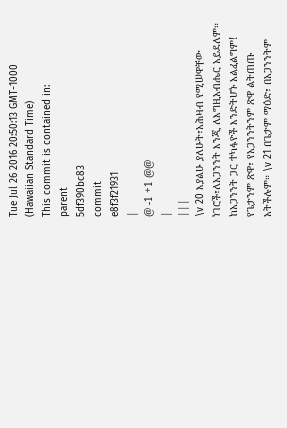Tue Jul 26 2016 20:50:13 GMT-1000 (Hawaiian Standard Time)
This commit is contained in:
parent
5df390bc83
commit
e8f3f21931
|
@ -1 +1 @@
|
|||
\v 20 እያልሁ ያለሁት፣አሕዛብ የሚሠዋቸው ነገሮች፣ለአጋንንት እንጂ ለእግዚአብሔር አይደለም። ከአጋንንት ጋር ተካፋዮች እንድትሆኑ አልፈልግም! የጌታንም ጽዋ፣ የአጋንንትንም ጽዋ ልትጠጡ አትችሉም። \v 21 በጌታም ማዕድ፣ በአጋንንትም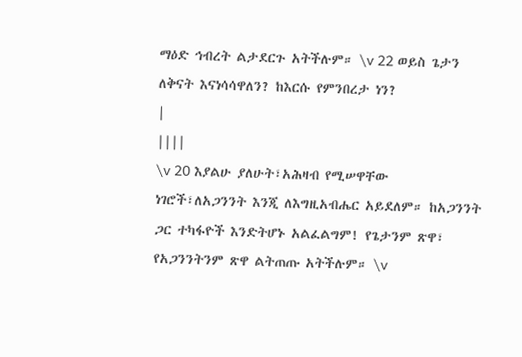ማዕድ ኅብረት ልታደርጉ አትችሉም። \v 22 ወይስ ጌታን ለቅናት እናነሳሳዋለን? ከእርሱ የምንበረታ ነን?
|
||||
\v 20 እያልሁ ያለሁት፣አሕዛብ የሚሠዋቸው ነገሮች፣ለአጋንንት እንጂ ለእግዚአብሔር አይደለም። ከአጋንንት ጋር ተካፋዮች እንድትሆኑ አልፈልግም! የጌታንም ጽዋ፣ የአጋንንትንም ጽዋ ልትጠጡ አትችሉም። \v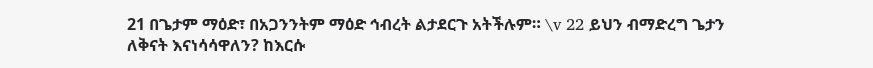21 በጌታም ማዕድ፣ በአጋንንትም ማዕድ ኅብረት ልታደርጉ አትችሉም። \v 22 ይህን ብማድረግ ጌታን ለቅናት እናነሳሳዋለን? ከእርሱ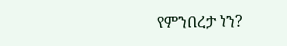የምንበረታ ነን?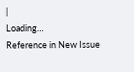|
Loading…
Reference in New Issue